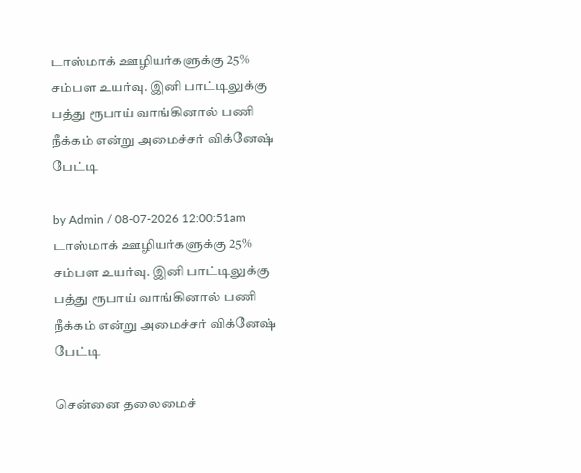டாஸ்மாக் ஊழியர்களுக்கு 25% சம்பள உயர்வு. இனி பாட்டிலுக்கு பத்து ரூபாய் வாங்கினால் பணி நீக்கம் என்று அமைச்சர் விக்னேஷ் பேட்டி

by Admin / 08-07-2026 12:00:51am
டாஸ்மாக் ஊழியர்களுக்கு 25% சம்பள உயர்வு. இனி பாட்டிலுக்கு பத்து ரூபாய் வாங்கினால் பணி நீக்கம் என்று அமைச்சர் விக்னேஷ் பேட்டி

சென்னை தலைமைச்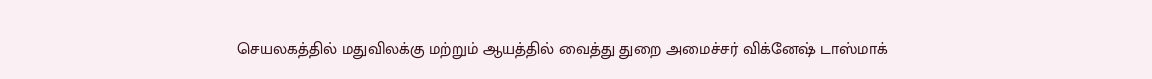செயலகத்தில் மதுவிலக்கு மற்றும் ஆயத்தில் வைத்து துறை அமைச்சர் விக்னேஷ் டாஸ்மாக்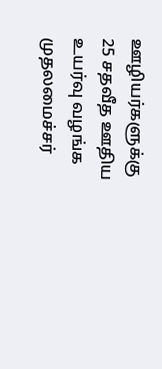ஊழியர்களுக்கு 25 சதவீத ஊதிய உயர்வு வழங்க முதலமைச்சர்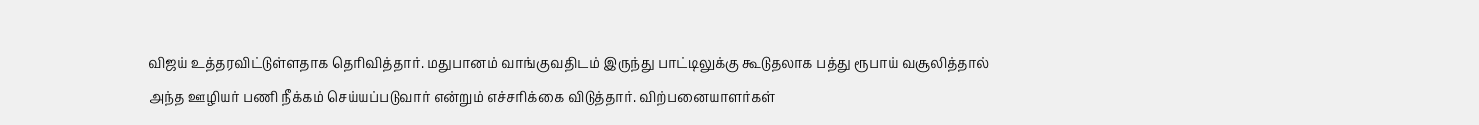விஜய் உத்தரவிட்டுள்ளதாக தெரிவித்தார். மதுபானம் வாங்குவதிடம் இருந்து பாட்டிலுக்கு கூடுதலாக பத்து ரூபாய் வசூலித்தால் அந்த ஊழியர் பணி நீக்கம் செய்யப்படுவார் என்றும் எச்சரிக்கை விடுத்தார். விற்பனையாளர்கள்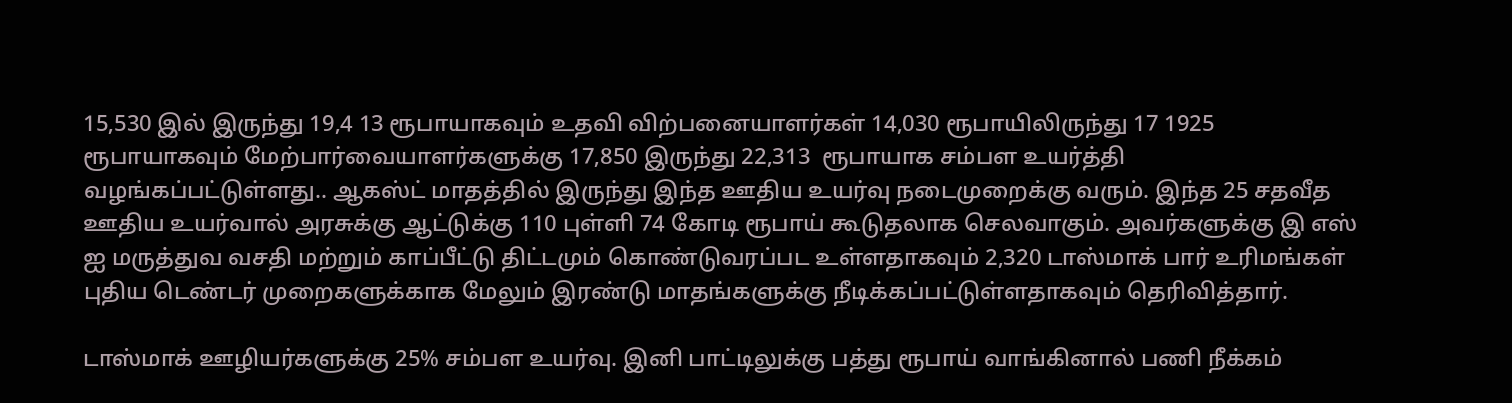15,530 இல் இருந்து 19,4 13 ரூபாயாகவும் உதவி விற்பனையாளர்கள் 14,030 ரூபாயிலிருந்து 17 1925 ரூபாயாகவும் மேற்பார்வையாளர்களுக்கு 17,850 இருந்து 22,313  ரூபாயாக சம்பள உயர்த்தி வழங்கப்பட்டுள்ளது.. ஆகஸ்ட் மாதத்தில் இருந்து இந்த ஊதிய உயர்வு நடைமுறைக்கு வரும். இந்த 25 சதவீத ஊதிய உயர்வால் அரசுக்கு ஆட்டுக்கு 110 புள்ளி 74 கோடி ரூபாய் கூடுதலாக செலவாகும். அவர்களுக்கு இ எஸ் ஐ மருத்துவ வசதி மற்றும் காப்பீட்டு திட்டமும் கொண்டுவரப்பட உள்ளதாகவும் 2,320 டாஸ்மாக் பார் உரிமங்கள் புதிய டெண்டர் முறைகளுக்காக மேலும் இரண்டு மாதங்களுக்கு நீடிக்கப்பட்டுள்ளதாகவும் தெரிவித்தார்.

டாஸ்மாக் ஊழியர்களுக்கு 25% சம்பள உயர்வு. இனி பாட்டிலுக்கு பத்து ரூபாய் வாங்கினால் பணி நீக்கம்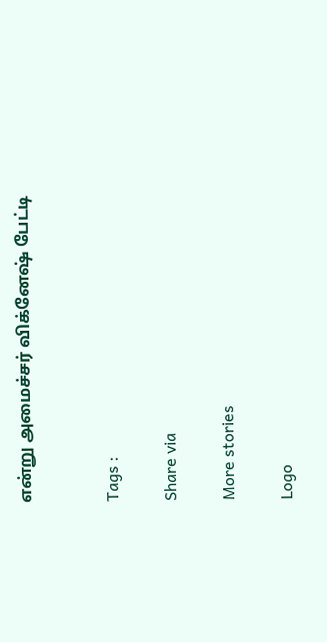என்று அமைச்சர் விக்னேஷ் பேட்டி


Tags :

Share via

More stories

Logo